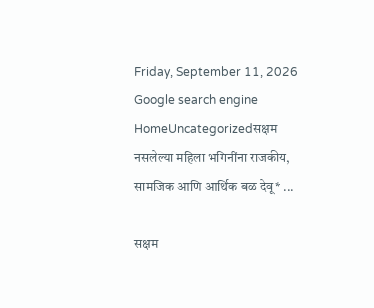Friday, September 11, 2026
Google search engine
HomeUncategorizedसक्षम नसलेल्या महिला भगिनींना राजकीय, सामजिक आणि आर्थिक बळ देवू* ...

सक्षम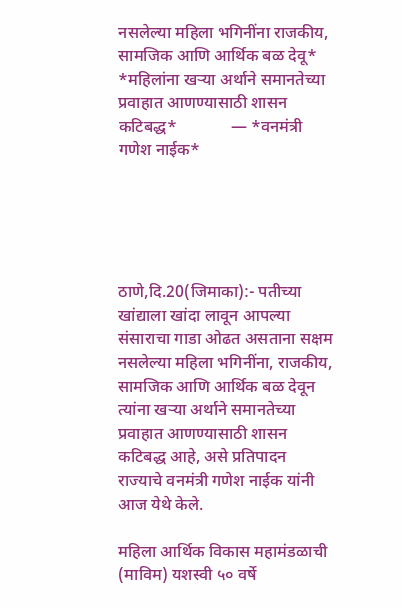नसलेल्या महिला भगिनींना राजकीय, सामजिक आणि आर्थिक बळ देवू* *महिलांना खऱ्या अर्थाने समानतेच्या प्रवाहात आणण्यासाठी शासन कटिबद्ध*             — *वनमंत्री गणेश नाईक*





ठाणे,दि.20(जिमाका):- पतीच्या खांद्याला खांदा लावून आपल्या संसाराचा गाडा ओढत असताना सक्षम नसलेल्या महिला भगिनींना, राजकीय, सामजिक आणि आर्थिक बळ देवून त्यांना खऱ्या अर्थाने समानतेच्या प्रवाहात आणण्यासाठी शासन कटिबद्ध आहे, असे प्रतिपादन राज्याचे वनमंत्री गणेश नाईक यांनी आज येथे केले.

महिला आर्थिक विकास महामंडळाची (माविम) यशस्वी ५० वर्षे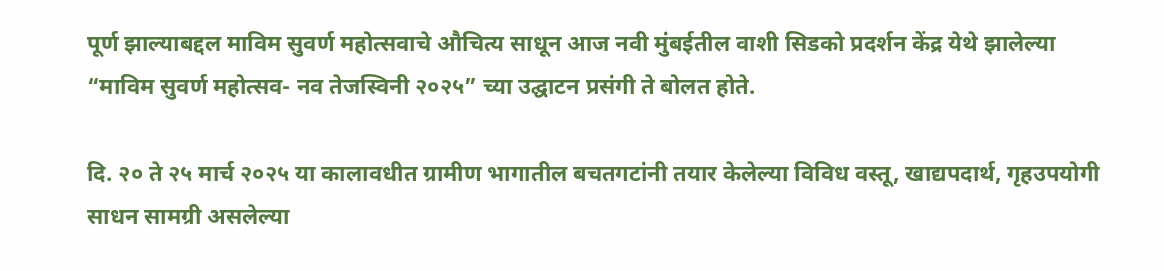पूर्ण झाल्याबद्दल माविम सुवर्ण महोत्सवाचे औचित्य साधून आज नवी मुंबईतील वाशी सिडको प्रदर्शन केंद्र येथे झालेल्या “माविम सुवर्ण महोत्सव- नव तेजस्विनी २०२५” च्या उद्घाटन प्रसंगी ते बोलत होते.

दि. २० ते २५ मार्च २०२५ या कालावधीत ग्रामीण भागातील बचतगटांनी तयार केलेल्या विविध वस्तू, खाद्यपदार्थ, गृहउपयोगी साधन सामग्री असलेल्या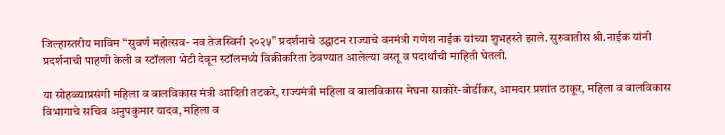जिल्हास्तरीय माविम “सुवर्ण महोत्सव- नव तेजस्विनी २०२५” प्रदर्शनाचे उद्घाटन राज्याचे वनमंत्री गणेश नाईक यांच्या शुभहस्ते झाले. सुरुवातीस श्री.नाईक यांनी प्रदर्शनाची पाहणी केली व स्टॉलला भेटी देवून स्टॉलमध्ये विक्रीकरिता ठेवण्यात आलेल्या वस्तू व पदार्थांची माहिती घेतली.

या सोहळ्याप्रसंगी महिला व बालविकास मंत्री आदिती तटकरे, राज्यमंत्री महिला व बालविकास मेघना साकोरे-बोर्डीकर, आमदार प्रशांत ठाकूर, महिला व बालविकास विभागाचे सचिव अनुपकुमार यादव, महिला व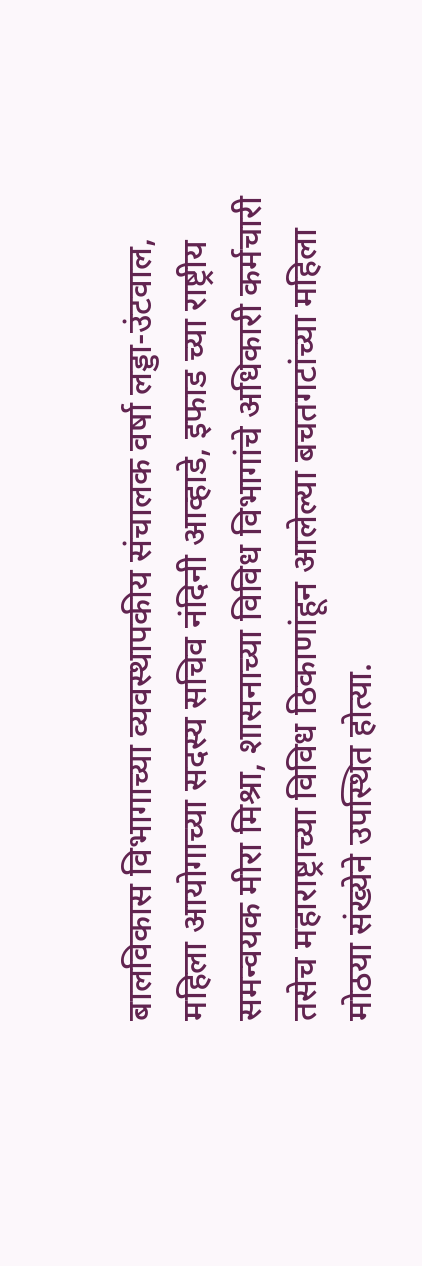बालविकास विभागाच्या व्यवस्थापकीय संचालक वर्षा लड्डा-उंटवाल, महिला आयोगाच्या सदस्य सचिव नंदिनी आव्हाडे, इफाड च्या राष्ट्रीय समन्वयक मीरा मिश्रा, शासनाच्या विविध विभागांचे अधिकारी कर्मचारी तसेच महाराष्ट्राच्या विविध ठिकाणांहून आलेल्या बचतगटांच्या महिला मोठया संख्येने उपस्थित होत्या.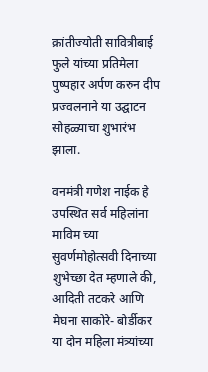क्रांतीज्योती सावित्रीबाई फुले यांच्या प्रतिमेला पुष्पहार अर्पण करुन दीप प्रज्वलनाने या उद्घाटन सोहळ्याचा शुभारंभ झाला.

वनमंत्री गणेश नाईक हे उपस्थित सर्व महिलांना माविम च्या सुवर्णमोहोत्सवी दिनाच्या शुभेच्छा देत म्हणाले की, आदिती तटकरे आणि मेघना साकोरे- बोर्डीकर या दोन महिला मंत्र्यांच्या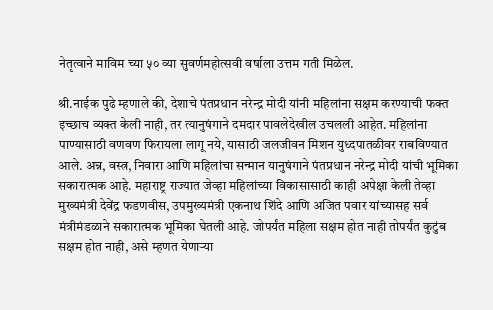नेतृत्वाने माविम च्या ५० व्या सुवर्णमहोत्सवी वर्षाला उत्तम गती मिळेल.

श्री.नाईक पुढे म्हणाले की, देशाचे पंतप्रधान नरेन्द्र मोदी यांनी महिलांना सक्षम करण्याची फक्त इच्छाच व्यक्त केली नाही, तर त्यानुषंगाने दमदार पावलेदेखील उचलली आहेत. महिलांना पाण्यासाठी वणवण फिरायला लागू नये, यासाठी जलजीवन मिशन युध्दपातळीवर राबविण्यात आले. अन्न, वस्त्र, निवारा आणि महिलांचा सन्मान यानुषंगाने पंतप्रधान नरेन्द्र मोदी यांची भूमिका सकारात्मक आहे. महाराष्ट्र राज्यात जेव्हा महिलांच्या विकासासाठी काही अपेक्षा केली तेव्हा मुख्यमंत्री देवेंद्र फडणवीस, उपमुख्यमंत्री एकनाथ शिंदे आणि अजित पवार यांच्यासह सर्व मंत्रीमंडळाने सकारात्मक भूमिका घेतली आहे. जोपर्यंत महिला सक्षम होत नाही तोपर्यंत कुटुंब सक्षम होत नाही, असे म्हणत येणाऱ्या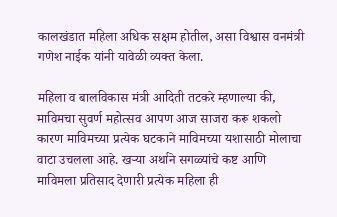कालखंडात महिला अधिक सक्षम होतील, असा विश्वास वनमंत्री गणेश नाईक यांनी यावेळी व्यक्त केला.

महिला व बालविकास मंत्री आदिती तटकरे म्हणाल्या की, माविमचा सुवर्ण महोत्सव आपण आज साजरा करू शकलो कारण माविमच्या प्रत्येक घटकाने माविमच्या यशासाठी मोलाचा वाटा उचलला आहे. खऱ्या अर्थाने सगळ्यांचे कष्ट आणि माविमला प्रतिसाद देणारी प्रत्येक महिला ही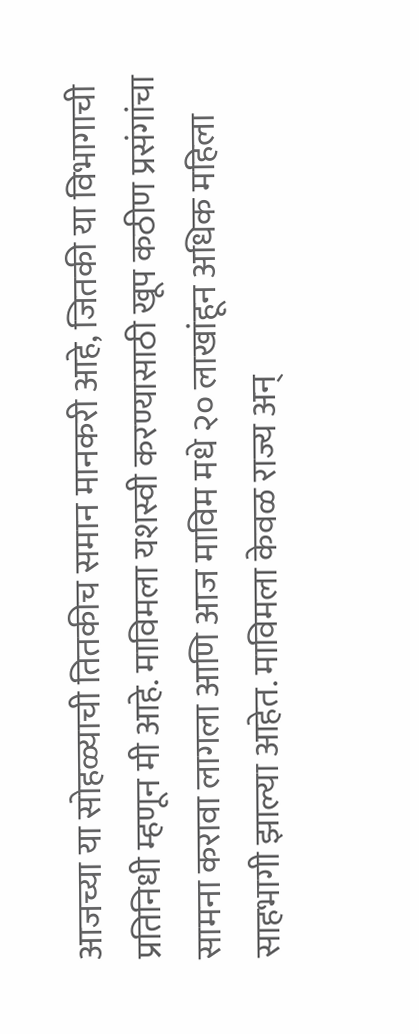आजच्या या सोहळ्याची तितकीच समान मानकरी आहे, जितकी या विभागाची प्रतिनिधी म्हणून मी आहे. माविमला यशस्वी करण्यासाठी खूप कठीण प्रसंगांचा सामना करावा लागला आणि आज माविम मधे २० लाखांहून अधिक महिला साहभागी झाल्या आहेत. माविमला केवळ राज्य अन्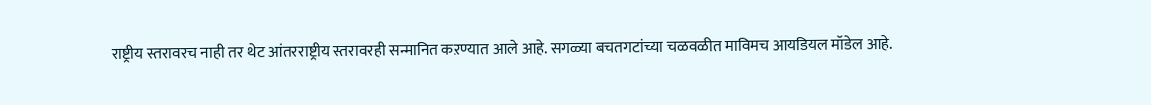राष्ट्रीय स्तरावरच नाही तर थेट आंतरराष्ट्रीय स्तरावरही सन्मानित कऱण्यात आले आहे. सगळ्या बचतगटांच्या चळवळीत माविमच आयडियल मॉडेल आहे.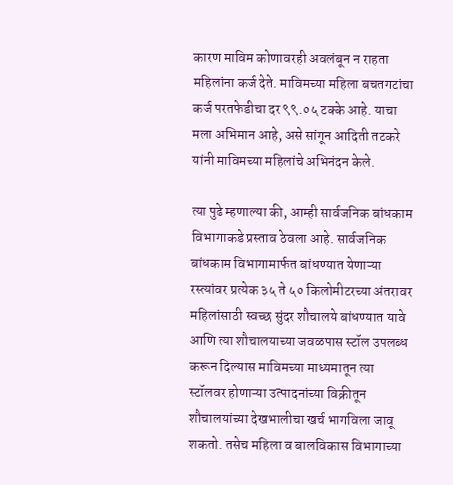कारण माविम कोणावरही अवलंबून न राहता महिलांना कर्ज देते. माविमच्या महिला बचतगटांचा कर्ज परतफेडीचा दर ९९.०५ टक्के आहे. याचा मला अभिमान आहे, असे सांगून आदिती तटकरे यांनी माविमच्या महिलांचे अभिनंदन केले.

त्या पुढे म्हणाल्या की, आम्ही सार्वजनिक बांधकाम विभागाकडे प्रस्ताव ठेवला आहे. सार्वजनिक बांधकाम विभागामार्फत बांधण्यात येणाऱ्या रस्त्यांवर प्रत्येक ३५ ते ५० किलोमीटरच्या अंतरावर महिलांसाठी स्वच्छ सुंदर शौचालये बांधण्यात यावे आणि त्या शौचालयाच्या जवळपास स्टॉल उपलब्ध करून दिल्यास माविमच्या माध्यमातून त्या स्टॉलवर होणाऱ्या उत्पादनांच्या विक्रीतून शौचालयांच्या देखभालीचा खर्च भागविला जावू शकतो. तसेच महिला व बालविकास विभागाच्या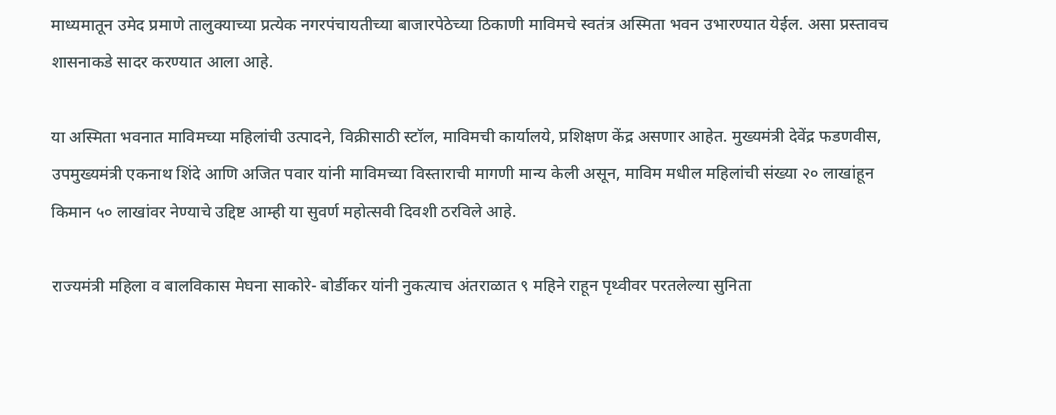माध्यमातून उमेद प्रमाणे तालुक्याच्या प्रत्येक नगरपंचायतीच्या बाजारपेठेच्या ठिकाणी माविमचे स्वतंत्र अस्मिता भवन उभारण्यात येईल. असा प्रस्तावच शासनाकडे सादर करण्यात आला आहे.

या अस्मिता भवनात माविमच्या महिलांची उत्पादने, विक्रीसाठी स्टॉल, माविमची कार्यालये, प्रशिक्षण केंद्र असणार आहेत. मुख्यमंत्री देवेंद्र फडणवीस, उपमुख्यमंत्री एकनाथ शिंदे आणि अजित पवार यांनी माविमच्या विस्ताराची मागणी मान्य केली असून, माविम मधील महिलांची संख्या २० लाखांहून किमान ५० लाखांवर नेण्याचे उद्दिष्ट आम्ही या सुवर्ण महोत्सवी दिवशी ठरविले आहे.

राज्यमंत्री महिला व बालविकास मेघना साकोरे- बोर्डीकर यांनी नुकत्याच अंतराळात ९ महिने राहून पृथ्वीवर परतलेल्या सुनिता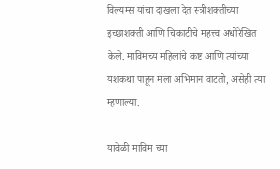विल्यम्स यांचा दाखला देत स्त्रीशक्तीच्या इच्छाशक्ती आणि चिकाटीचे महत्त्व अधोरेखित केले. माविमच्य महिलांचे कष्ट आणि त्यांच्या यशकथा पाहून मला अभिमान वाटतो, असेही त्या म्हणाल्या.

यावेळी माविम च्या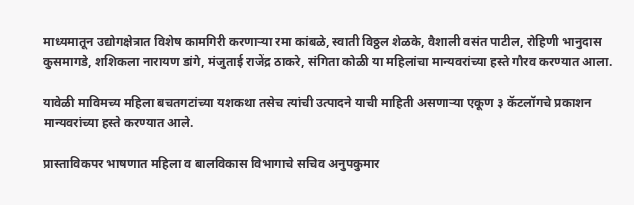माध्यमातून उद्योगक्षेत्रात विशेष कामगिरी करणाऱ्या रमा कांबळे, स्वाती विठ्ठल शेळके, वैशाली वसंत पाटील, रोहिणी भानुदास कुसमागडे, शशिकला नारायण डांगे, मंजुताई राजेंद्र ठाकरे, संगिता कोळी या महिलांचा मान्यवरांच्या हस्ते गौरव करण्यात आला.

यावेळी माविमच्य महिला बचतगटांच्या यशकथा तसेच त्यांची उत्पादने याची माहिती असणाऱ्या एकूण ३ कॅटलॉगचे प्रकाशन मान्यवरांच्या हस्ते करण्यात आले.

प्रास्ताविकपर भाषणात महिला व बालविकास विभागाचे सचिव अनुपकुमार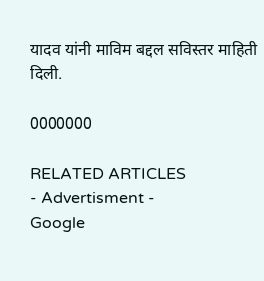यादव यांनी माविम बद्दल सविस्तर माहिती दिली.

0000000

RELATED ARTICLES
- Advertisment -
Google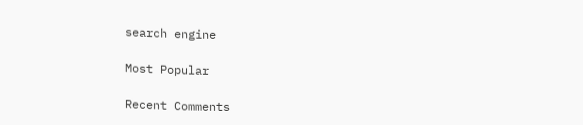search engine

Most Popular

Recent Comments